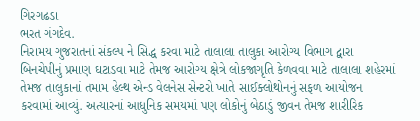ગિરગઢડા
ભરત ગંગદેવ.
નિરામય ગુજરાતનાં સંકલ્પ ને સિદ્ધ કરવા માટે તાલાલા તાલુકા આરોગ્ય વિભાગ દ્વારા બિનચેપીનું પ્રમાણ ઘટાડવા માટે તેમજ આરોગ્ય ક્ષેત્રે લોકજાગૃતિ કેળવવા માટે તાલાલા શહેરમાં તેમજ તાલુકાનાં તમામ હેલ્થ એન્ડ વેલનેસ સેન્ટરો ખાતે સાઈક્લોથોનનું સફળ આયોજન કરવામાં આવ્યું. અત્યારનાં આધુનિક સમયમાં પણ લોકોનું બેઠાડું જીવન તેમજ શારીરિક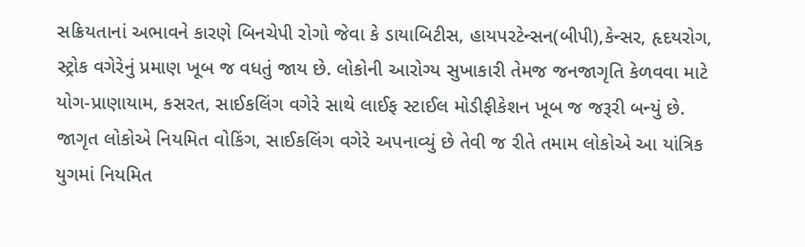સક્રિયતાનાં અભાવને કારણે બિનચેપી રોગો જેવા કે ડાયાબિટીસ, હાયપરટેન્સન(બીપી),કેન્સર, હૃદયરોગ, સ્ટ્રોક વગેરેનું પ્રમાણ ખૂબ જ વધતું જાય છે. લોકોની આરોગ્ય સુખાકારી તેમજ જનજાગૃતિ કેળવવા માટે યોગ-પ્રાણાયામ, કસરત, સાઈકલિંગ વગેરે સાથે લાઈફ સ્ટાઈલ મોડીફીકેશન ખૂબ જ જરૂરી બન્યું છે. જાગૃત લોકોએ નિયમિત વોકિંગ, સાઈકલિંગ વગેરે અપનાવ્યું છે તેવી જ રીતે તમામ લોકોએ આ યાંત્રિક યુગમાં નિયમિત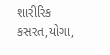શારીરિક કસરત,યોગા,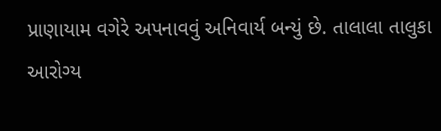પ્રાણાયામ વગેરે અપનાવવું અનિવાર્ય બન્યું છે. તાલાલા તાલુકા આરોગ્ય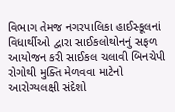વિભાગ તેમજ નગરપાલિકા હાઈસ્કૂલનાં વિધાર્થીઓ દ્વારા સાઈકલોથોનનું સફળ આયોજન કરી સાઈકલ ચલાવી બિનચેપી રોગોથી મુક્તિ મેળવવા માટેનો આરોગ્યલક્ષી સંદેશો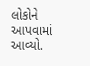લોકોને આપવામાં આવ્યો.